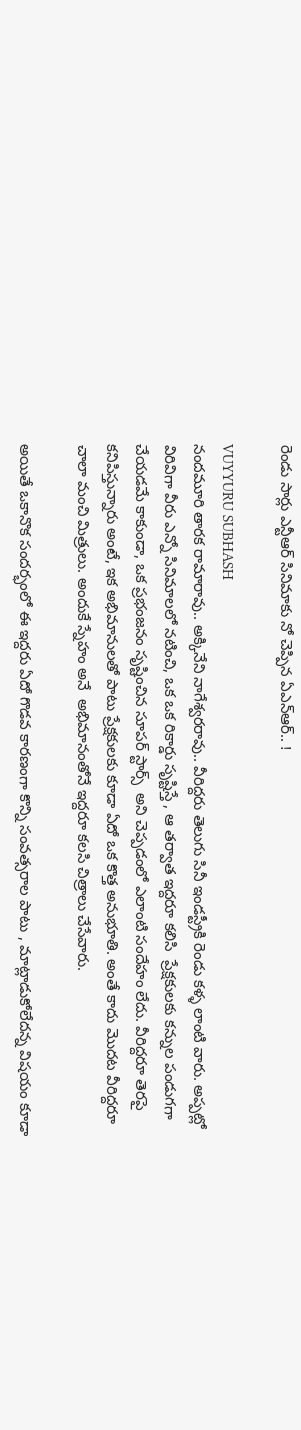రెండు సార్లు ఎన్టీఆర్ సినిమాకు నో చెప్పిన ఏఎన్ఆర్.. !

VUYYURU SUBHASH
నందమూరి తారక రామారావు.. అక్కినేని నాగేశ్వరరావు.. వీరిద్దరు తెలుగు సినీ ఇండస్ట్రీకి రెండు కళ్ళ లాంటి వారు. అప్పట్లో విరివిగా వీరు ఎన్నో సినిమాలలో నటించి, ఒక ఒక రికార్డు సృష్టిస్తే , ఆ తర్వాత ఇద్దరూ కలిసి  ప్రేక్షకులకు కన్నుల పండుగగా చేయడమే కాకుండా, ఒక ప్రభంజనం సృష్టించిన సూపర్ స్టార్స్  అని చెప్పడంలో ఎలాంటి సందేహం లేదు. వీరిద్దరూ తెరపై కనిపిస్తున్నారు అంటే, ఇక అభిమానులతో పాటు ప్రేక్షకులకు కూడా ఏదో ఒక కొత్త అనుభూతి. అంతే కాదు మొదట వీరిద్దరూ చాలా మంచి మిత్రులు. అందుకే స్నేహం అనే  అభిమానంతోనే ఇద్దరూ కలసి చిత్రాలు చేసేవారు.

అయితే ఒకానొక సందర్భంలో ఈ ఇద్దరు ఏదో గొడవ కారణంగా కొన్ని సంవత్సరాల పాటు , మాట్లాడుకోలేదన్న విషయం కూడా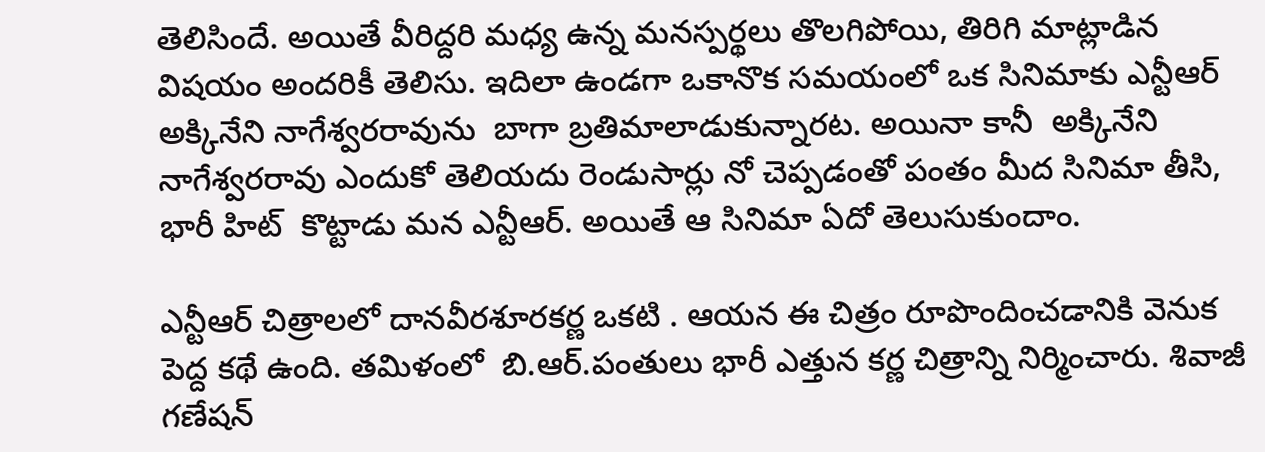తెలిసిందే. అయితే వీరిద్దరి మధ్య ఉన్న మనస్పర్థలు తొలగిపోయి, తిరిగి మాట్లాడిన విషయం అందరికీ తెలిసు. ఇదిలా ఉండగా ఒకానొక సమయంలో ఒక సినిమాకు ఎన్టీఆర్ అక్కినేని నాగేశ్వరరావును  బాగా బ్రతిమాలాడుకున్నారట. అయినా కానీ  అక్కినేని నాగేశ్వరరావు ఎందుకో తెలియదు రెండుసార్లు నో చెప్పడంతో పంతం మీద సినిమా తీసి,  భారీ హిట్  కొట్టాడు మన ఎన్టీఆర్. అయితే ఆ సినిమా ఏదో తెలుసుకుందాం.

ఎన్టీఆర్ చిత్రాలలో దానవీరశూరకర్ణ ఒకటి . ఆయన ఈ చిత్రం రూపొందించడానికి వెనుక పెద్ద కథే ఉంది. తమిళంలో  బి.ఆర్.పంతులు భారీ ఎత్తున కర్ణ చిత్రాన్ని నిర్మించారు. శివాజీ గణేషన్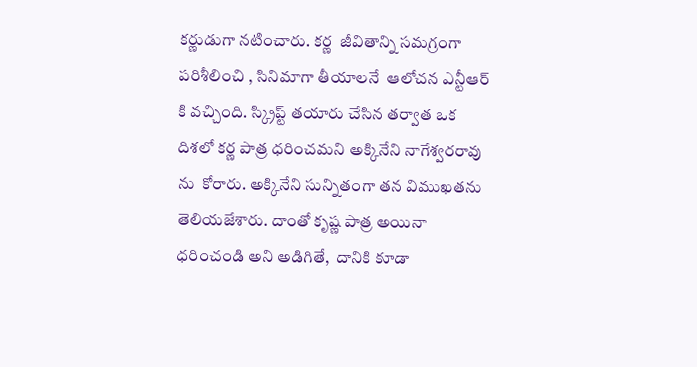కర్ణుడుగా నటించారు. కర్ణ  జీవితాన్ని సమగ్రంగా పరిశీలించి , సినిమాగా తీయాలనే  ఆలోచన ఎన్టీఆర్ కి వచ్చింది. స్క్రిప్ట్ తయారు చేసిన తర్వాత ఒక దిశలో కర్ణ పాత్ర ధరించమని అక్కినేని నాగేశ్వరరావు ను  కోరారు. అక్కినేని సున్నితంగా తన విముఖతను తెలియజేశారు. దాంతో కృష్ణ పాత్ర అయినా ధరించండి అని అడిగితే,  దానికి కూడా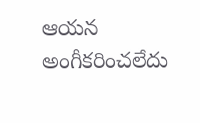ఆయన అంగీకరించలేదు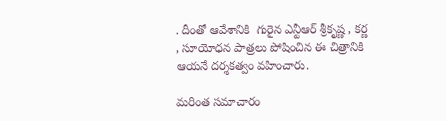. దీంతో ఆవేశానికి  గురైన ఎన్టీఆర్ శ్రీకృష్ణ , కర్ణ , సూయోధన పాత్రలు పోషించిన ఈ చిత్రానికి ఆయనే దర్శకత్వం వహించారు.

మరింత సమాచారం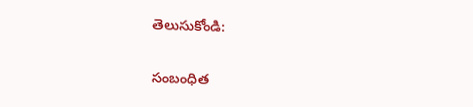తెలుసుకోండి:

సంబంధిత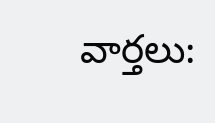వార్తలు: